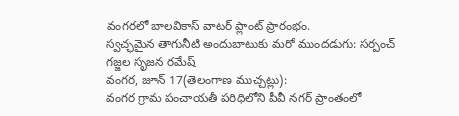వంగరలో బాలవికాస్ వాటర్ ప్లాంట్ ప్రారంభం.
స్వచ్ఛమైన తాగునీటి అందుబాటుకు మరో ముందడుగు: సర్పంచ్ గజ్జల సృజన రమేష్
వంగర, జూన్ 17(తెలంగాణ ముచ్చట్లు):
వంగర గ్రామ పంచాయతీ పరిధిలోని పీవీ నగర్ ప్రాంతంలో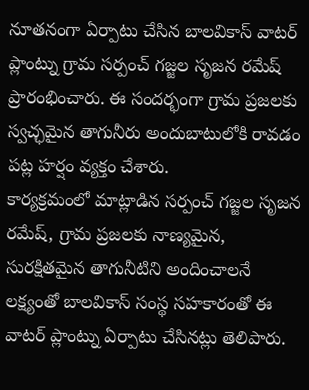నూతనంగా ఏర్పాటు చేసిన బాలవికాస్ వాటర్ ప్లాంట్ను గ్రామ సర్పంచ్ గజ్జల సృజన రమేష్ ప్రారంభించారు. ఈ సందర్భంగా గ్రామ ప్రజలకు స్వచ్ఛమైన తాగునీరు అందుబాటులోకి రావడం పట్ల హర్షం వ్యక్తం చేశారు.
కార్యక్రమంలో మాట్లాడిన సర్పంచ్ గజ్జల సృజన రమేష్, గ్రామ ప్రజలకు నాణ్యమైన, సురక్షితమైన తాగునీటిని అందించాలనే లక్ష్యంతో బాలవికాస్ సంస్థ సహకారంతో ఈ వాటర్ ప్లాంట్ను ఏర్పాటు చేసినట్లు తెలిపారు.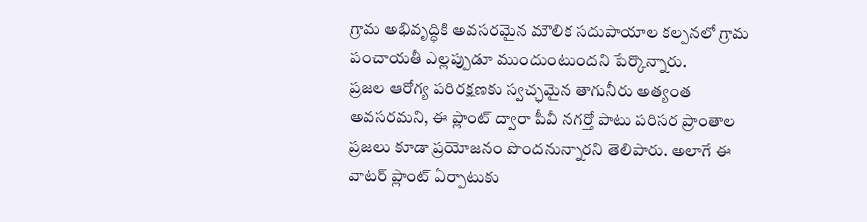గ్రామ అభివృద్ధికి అవసరమైన మౌలిక సదుపాయాల కల్పనలో గ్రామ పంచాయతీ ఎల్లప్పుడూ ముందుంటుందని పేర్కొన్నారు.
ప్రజల ఆరోగ్య పరిరక్షణకు స్వచ్ఛమైన తాగునీరు అత్యంత అవసరమని, ఈ ప్లాంట్ ద్వారా పీవీ నగర్తో పాటు పరిసర ప్రాంతాల ప్రజలు కూడా ప్రయోజనం పొందనున్నారని తెలిపారు. అలాగే ఈ వాటర్ ప్లాంట్ ఏర్పాటుకు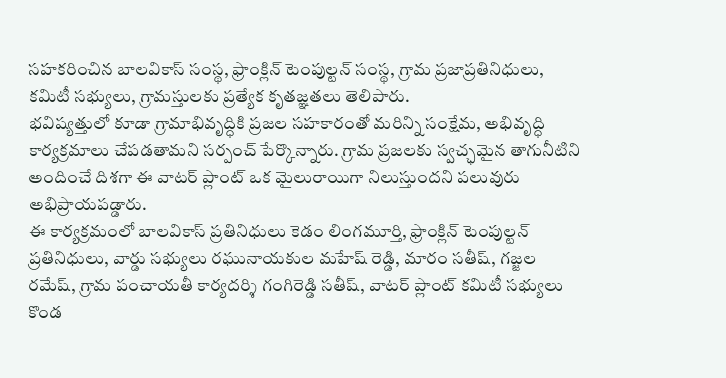సహకరించిన బాలవికాస్ సంస్థ, ఫ్రాంక్లిన్ టెంపుల్టన్ సంస్థ, గ్రామ ప్రజాప్రతినిధులు, కమిటీ సభ్యులు, గ్రామస్తులకు ప్రత్యేక కృతజ్ఞతలు తెలిపారు.
భవిష్యత్తులో కూడా గ్రామాభివృద్ధికి ప్రజల సహకారంతో మరిన్ని సంక్షేమ, అభివృద్ధి కార్యక్రమాలు చేపడతామని సర్పంచ్ పేర్కొన్నారు. గ్రామ ప్రజలకు స్వచ్ఛమైన తాగునీటిని అందించే దిశగా ఈ వాటర్ ప్లాంట్ ఒక మైలురాయిగా నిలుస్తుందని పలువురు అభిప్రాయపడ్డారు.
ఈ కార్యక్రమంలో బాలవికాస్ ప్రతినిధులు కెడం లింగమూర్తి, ఫ్రాంక్లిన్ టెంపుల్టన్ ప్రతినిధులు, వార్డు సభ్యులు రఘునాయకుల మహేష్ రెడ్డి, మారం సతీష్, గజ్జల రమేష్, గ్రామ పంచాయతీ కార్యదర్శి గంగిరెడ్డి సతీష్, వాటర్ ప్లాంట్ కమిటీ సభ్యులు కొండ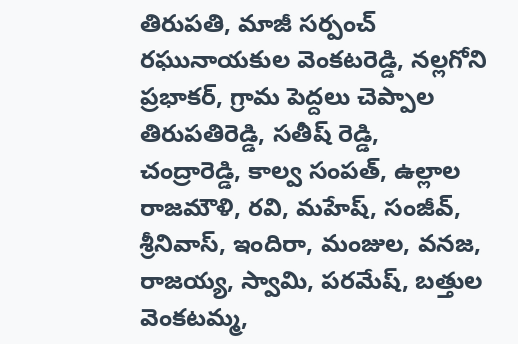తిరుపతి, మాజీ సర్పంచ్ రఘునాయకుల వెంకటరెడ్డి, నల్లగోని ప్రభాకర్, గ్రామ పెద్దలు చెప్పాల తిరుపతిరెడ్డి, సతీష్ రెడ్డి, చంద్రారెడ్డి, కాల్వ సంపత్, ఉల్లాల రాజమౌళి, రవి, మహేష్, సంజీవ్, శ్రీనివాస్, ఇందిరా, మంజుల, వనజ, రాజయ్య, స్వామి, పరమేష్, బత్తుల వెంకటమ్మ,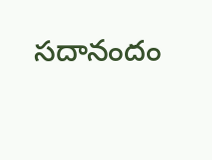సదానందం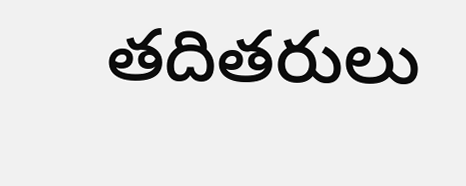తదితరులు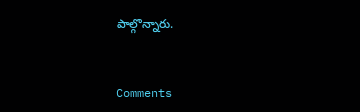పాల్గొన్నారు.


Comments